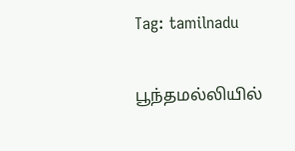Tag: tamilnadu

பூந்தமல்லியில்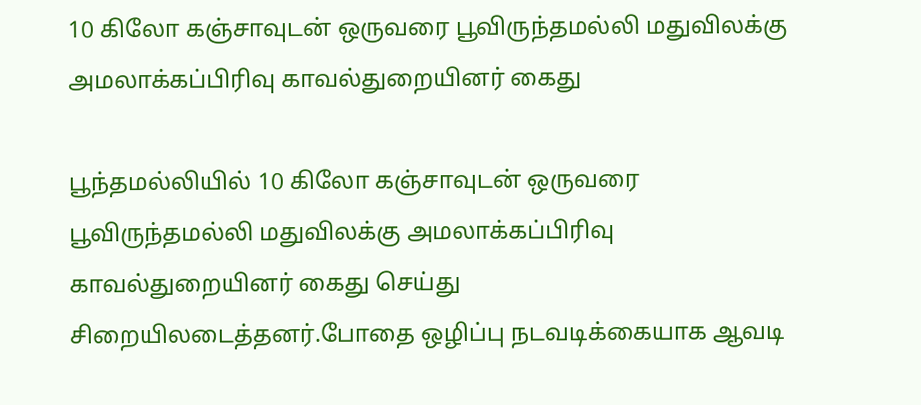10 கிலோ கஞ்சாவுடன் ஒருவரை பூவிருந்தமல்லி மதுவிலக்கு அமலாக்கப்பிரிவு காவல்துறையினர் கைது

பூந்தமல்லியில் 10 கிலோ கஞ்சாவுடன் ஒருவரை பூவிருந்தமல்லி மதுவிலக்கு அமலாக்கப்பிரிவு காவல்துறையினர் கைது செய்து சிறையிலடைத்தனர்.போதை ஒழிப்பு நடவடிக்கையாக ஆவடி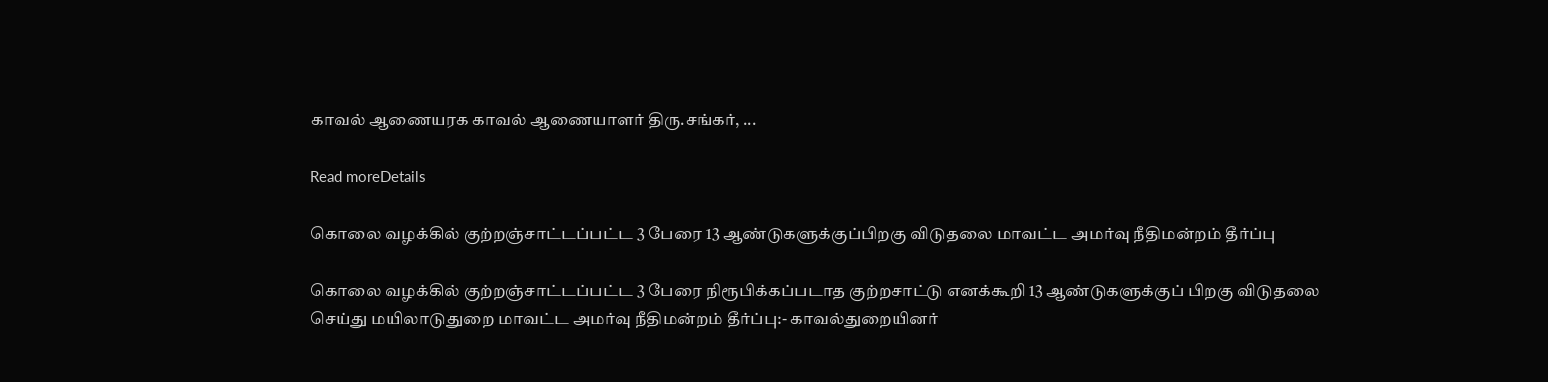காவல் ஆணையரக காவல் ஆணையாளர் திரு.சங்கர், ...

Read moreDetails

கொலை வழக்கில் குற்றஞ்சாட்டப்பட்ட 3 பேரை 13 ஆண்டுகளுக்குப்பிறகு விடுதலை மாவட்ட அமர்வு நீதிமன்றம் தீர்ப்பு

கொலை வழக்கில் குற்றஞ்சாட்டப்பட்ட 3 பேரை நிரூபிக்கப்படாத குற்றசாட்டு எனக்கூறி 13 ஆண்டுகளுக்குப் பிறகு விடுதலை செய்து மயிலாடுதுறை மாவட்ட அமர்வு நீதிமன்றம் தீர்ப்பு:- காவல்துறையினர்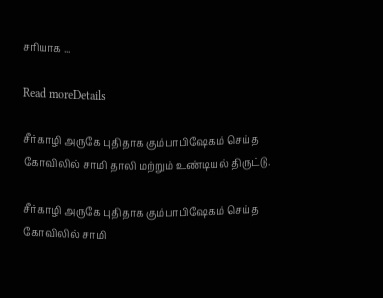சரியாக ...

Read moreDetails

சீர்காழி அருகே புதிதாக கும்பாபிஷேகம் செய்த கோவிலில் சாமி தாலி மற்றும் உண்டியல் திருட்டு.

சீர்காழி அருகே புதிதாக கும்பாபிஷேகம் செய்த கோவிலில் சாமி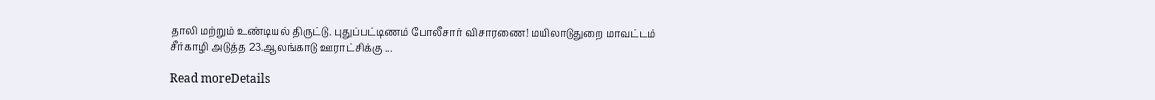தாலி மற்றும் உண்டியல் திருட்டு. புதுப்பட்டிணம் போலீசார் விசாரணை! மயிலாடுதுறை மாவட்டம் சீர்காழி அடுத்த 23.ஆலங்காடு ஊராட்சிக்கு ...

Read moreDetails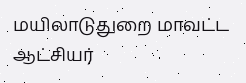மயிலாடுதுறை மாவட்ட ஆட்சியர்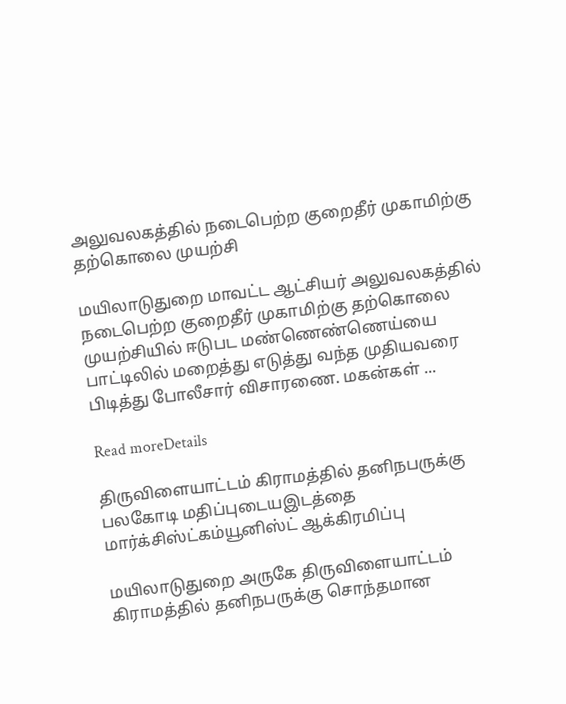அலுவலகத்தில் நடைபெற்ற குறைதீர் முகாமிற்கு தற்கொலை முயற்சி

மயிலாடுதுறை மாவட்ட ஆட்சியர் அலுவலகத்தில் நடைபெற்ற குறைதீர் முகாமிற்கு தற்கொலை முயற்சியில் ஈடுபட மண்ணெண்ணெய்யை பாட்டிலில் மறைத்து எடுத்து வந்த முதியவரை பிடித்து போலீசார் விசாரணை. மகன்கள் ...

Read moreDetails

திருவிளையாட்டம் கிராமத்தில் தனிநபருக்கு பலகோடி மதிப்புடையஇடத்தை மார்க்சிஸ்ட்கம்யூனிஸ்ட் ஆக்கிரமிப்பு

மயிலாடுதுறை அருகே திருவிளையாட்டம் கிராமத்தில் தனிநபருக்கு சொந்தமான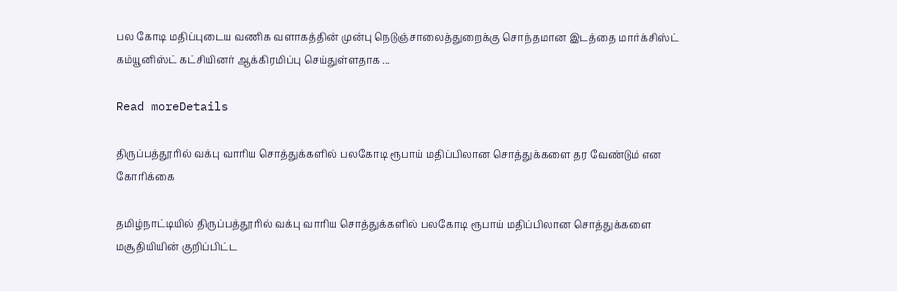பல கோடி மதிப்புடைய வணிக வளாகத்தின் முன்பு நெடுஞ்சாலைத்துறைக்கு சொந்தமான இடத்தை மார்க்சிஸ்ட் கம்யூனிஸ்ட் கட்சியினர் ஆக்கிரமிப்பு செய்துள்ளதாக ...

Read moreDetails

திருப்பத்தூரில் வக்பு வாரிய சொத்துக்களில் பலகோடி ரூபாய் மதிப்பிலான சொத்துக்களை தர வேண்டும் என கோரிக்கை

தமிழ்நாட்டியில் திருப்பத்தூரில் வக்பு வாரிய சொத்துக்களில் பலகோடி ரூபாய் மதிப்பிலான சொத்துக்களை மசூதியியின் குறிப்பிட்ட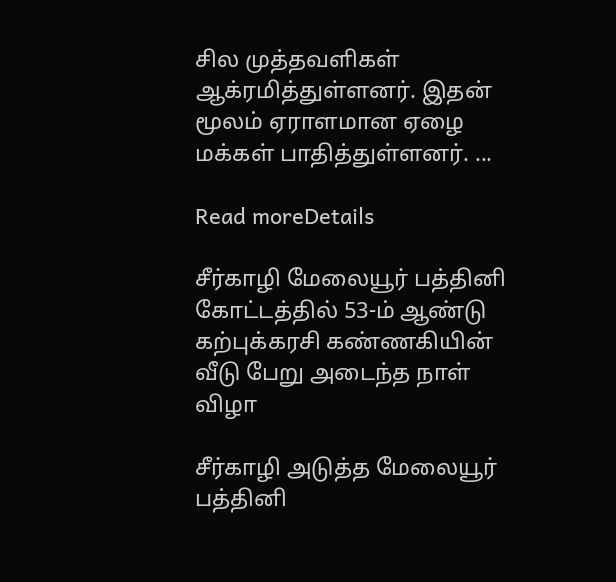சில முத்தவளிகள் ஆக்ரமித்துள்ளனர். இதன் மூலம் ஏராளமான ஏழை மக்கள் பாதித்துள்ளனர். ...

Read moreDetails

சீர்காழி மேலையூர் பத்தினி கோட்டத்தில் 53-ம் ஆண்டு கற்புக்கரசி கண்ணகியின் வீடு பேறு அடைந்த நாள் விழா

சீர்காழி அடுத்த மேலையூர் பத்தினி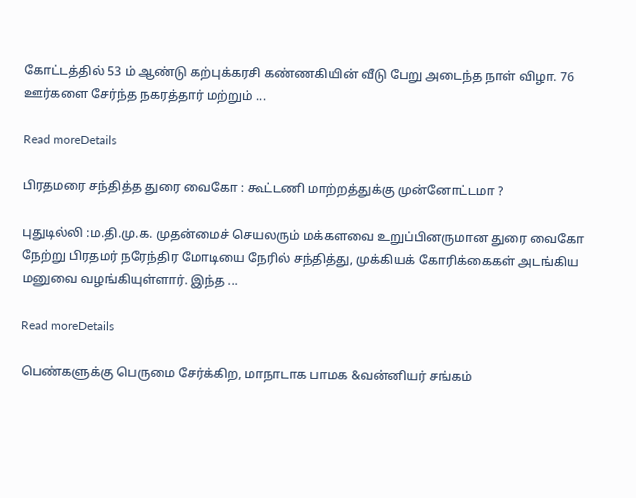கோட்டத்தில் 53 ம் ஆண்டு கற்புக்கரசி கண்ணகியின் வீடு பேறு அடைந்த நாள் விழா. 76 ஊர்களை சேர்ந்த நகரத்தார் மற்றும் ...

Read moreDetails

பிரதமரை சந்தித்த துரை வைகோ : கூட்டணி மாற்றத்துக்கு முன்னோட்டமா ?

புதுடில்லி :ம.தி.மு.க. முதன்மைச் செயலரும் மக்களவை உறுப்பினருமான துரை வைகோ நேற்று பிரதமர் நரேந்திர மோடியை நேரில் சந்தித்து, முக்கியக் கோரிக்கைகள் அடங்கிய மனுவை வழங்கியுள்ளார். இந்த ...

Read moreDetails

பெண்களுக்கு பெருமை சேர்க்கிற, மாநாடாக பாமக &வன்னியர் சங்கம்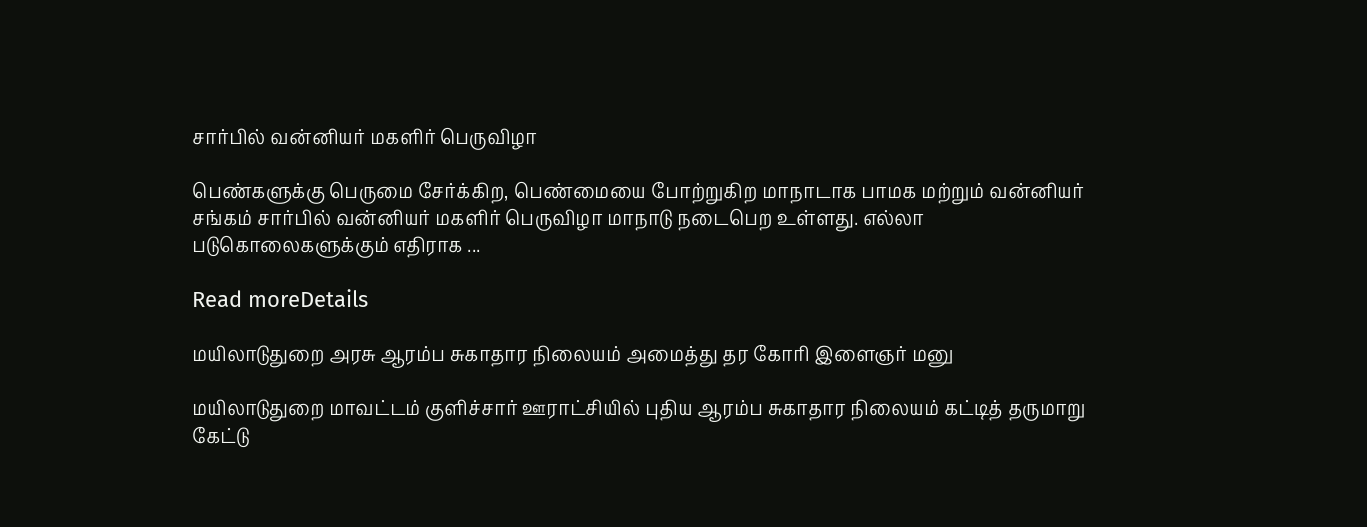சார்பில் வன்னியர் மகளிர் பெருவிழா

பெண்களுக்கு பெருமை சேர்க்கிற, பெண்மையை போற்றுகிற மாநாடாக பாமக மற்றும் வன்னியர் சங்கம் சார்பில் வன்னியர் மகளிர் பெருவிழா மாநாடு நடைபெற உள்ளது. எல்லா படுகொலைகளுக்கும் எதிராக ...

Read moreDetails

மயிலாடுதுறை அரசு ஆரம்ப சுகாதார நிலையம் அமைத்து தர கோரி இளைஞர் மனு

மயிலாடுதுறை மாவட்டம் குளிச்சார் ஊராட்சியில் புதிய ஆரம்ப சுகாதார நிலையம் கட்டித் தருமாறு கேட்டு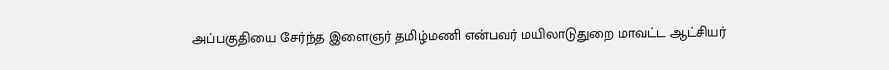அப்பகுதியை சேர்ந்த இளைஞர் தமிழ்மணி என்பவர் மயிலாடுதுறை மாவட்ட ஆட்சியர்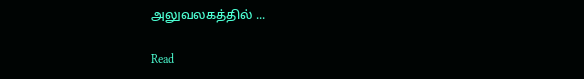அலுவலகத்தில் ...

Read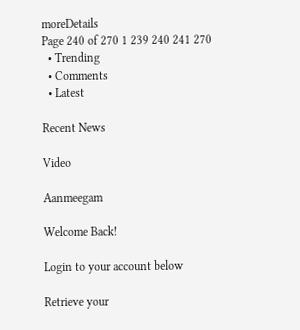moreDetails
Page 240 of 270 1 239 240 241 270
  • Trending
  • Comments
  • Latest

Recent News

Video

Aanmeegam

Welcome Back!

Login to your account below

Retrieve your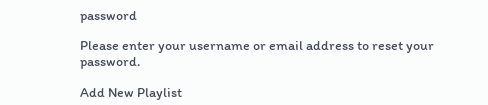password

Please enter your username or email address to reset your password.

Add New Playlist